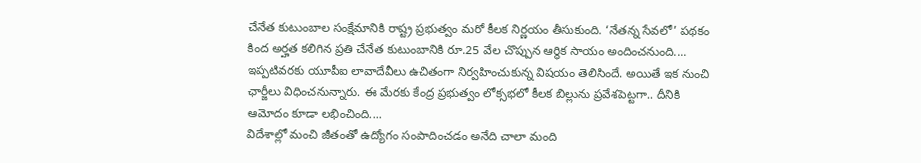చేనేత కుటుంబాల సంక్షేమానికి రాష్ట్ర ప్రభుత్వం మరో కీలక నిర్ణయం తీసుకుంది. ‘నేతన్న సేవలో’ పథకం కింద అర్హత కలిగిన ప్రతి చేనేత కుటుంబానికి రూ.25 వేల చొప్పున ఆర్థిక సాయం అందించనుంది....
ఇప్పటివరకు యూపీఐ లావాదేవీలు ఉచితంగా నిర్వహించుకున్న విషయం తెలిసిందే. అయితే ఇక నుంచి ఛార్జీలు విధించనున్నారు. ఈ మేరకు కేంద్ర ప్రభుత్వం లోక్సభలో కీలక బిల్లును ప్రవేశపెట్టగా.. దీనికి ఆమోదం కూడా లభించింది....
విదేశాల్లో మంచి జీతంతో ఉద్యోగం సంపాదించడం అనేది చాలా మంది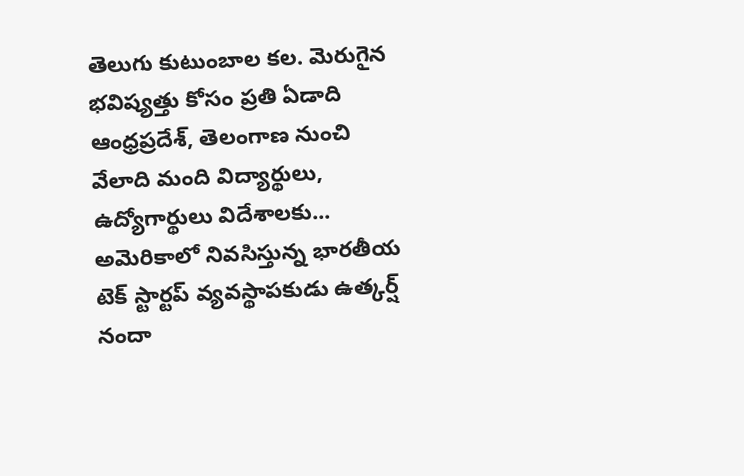తెలుగు కుటుంబాల కల. మెరుగైన భవిష్యత్తు కోసం ప్రతి ఏడాది ఆంధ్రప్రదేశ్, తెలంగాణ నుంచి వేలాది మంది విద్యార్థులు, ఉద్యోగార్థులు విదేశాలకు...
అమెరికాలో నివసిస్తున్న భారతీయ టెక్ స్టార్టప్ వ్యవస్థాపకుడు ఉత్కర్ష్ నందా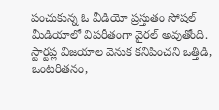పంచుకున్న ఓ వీడియో ప్రస్తుతం సోషల్ మీడియాలో విపరీతంగా వైరల్ అవుతోంది. స్టార్టప్ల విజయాల వెనుక కనిపించని ఒత్తిడి, ఒంటరితనం,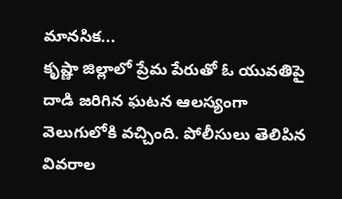మానసిక...
కృష్ణా జిల్లాలో ప్రేమ పేరుతో ఓ యువతిపై దాడి జరిగిన ఘటన ఆలస్యంగా వెలుగులోకి వచ్చింది. పోలీసులు తెలిపిన వివరాల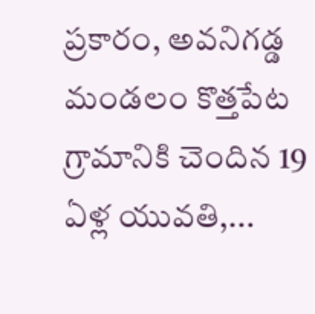ప్రకారం, అవనిగడ్డ మండలం కొత్తపేట గ్రామానికి చెందిన 19 ఏళ్ల యువతి,...